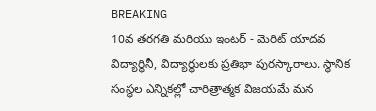BREAKING
10వ తరగతి మరియు ఇంటర్ - మెరిట్ యాదవ విద్యార్థినీ, విద్యార్థులకు ప్రతిభా పురస్కారాలు. స్థానిక సంస్థల ఎన్నికల్లో చారిత్రాత్మక విజయమే మన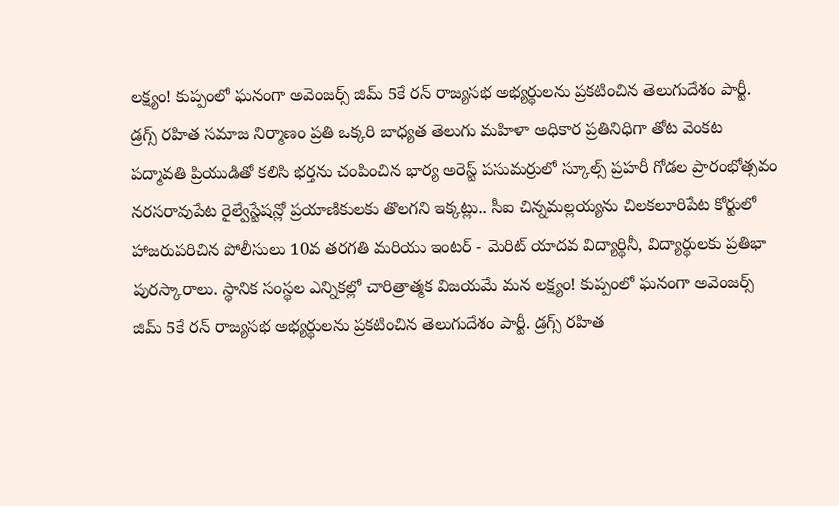లక్ష్యం! కుప్పంలో ఘనంగా అవెంజర్స్ జిమ్ 5కే రన్ రాజ్యసభ అభ్యర్థులను ప్రకటించిన తెలుగుదేశం పార్టీ. డ్రగ్స్ రహిత సమాజ నిర్మాణం ప్రతి ఒక్కరి బాధ్యత తెలుగు మహిళా అధికార ప్రతినిధిగా తోట వెంకట పద్మావతి ప్రియుడితో కలిసి భర్తను చంపించిన భార్య అరెస్ట్ పసుమర్రులో స్కూల్స్ ప్రహరీ గోడల ప్రారంభోత్సవం నరసరావుపేట రైల్వేస్టేషన్లో ప్రయాణికులకు తొలగని ఇక్కట్లు.. సీఐ చిన్నమల్లయ్యను చిలకలూరిపేట కోర్టులో హాజరుపరిచిన పోలీసులు 10వ తరగతి మరియు ఇంటర్ - మెరిట్ యాదవ విద్యార్థినీ, విద్యార్థులకు ప్రతిభా పురస్కారాలు. స్థానిక సంస్థల ఎన్నికల్లో చారిత్రాత్మక విజయమే మన లక్ష్యం! కుప్పంలో ఘనంగా అవెంజర్స్ జిమ్ 5కే రన్ రాజ్యసభ అభ్యర్థులను ప్రకటించిన తెలుగుదేశం పార్టీ. డ్రగ్స్ రహిత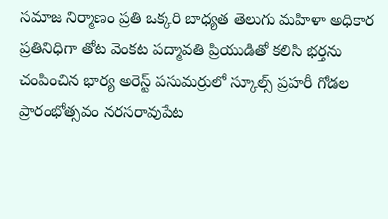సమాజ నిర్మాణం ప్రతి ఒక్కరి బాధ్యత తెలుగు మహిళా అధికార ప్రతినిధిగా తోట వెంకట పద్మావతి ప్రియుడితో కలిసి భర్తను చంపించిన భార్య అరెస్ట్ పసుమర్రులో స్కూల్స్ ప్రహరీ గోడల ప్రారంభోత్సవం నరసరావుపేట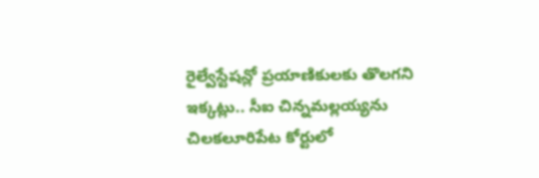రైల్వేస్టేషన్లో ప్రయాణికులకు తొలగని ఇక్కట్లు.. సీఐ చిన్నమల్లయ్యను చిలకలూరిపేట కోర్టులో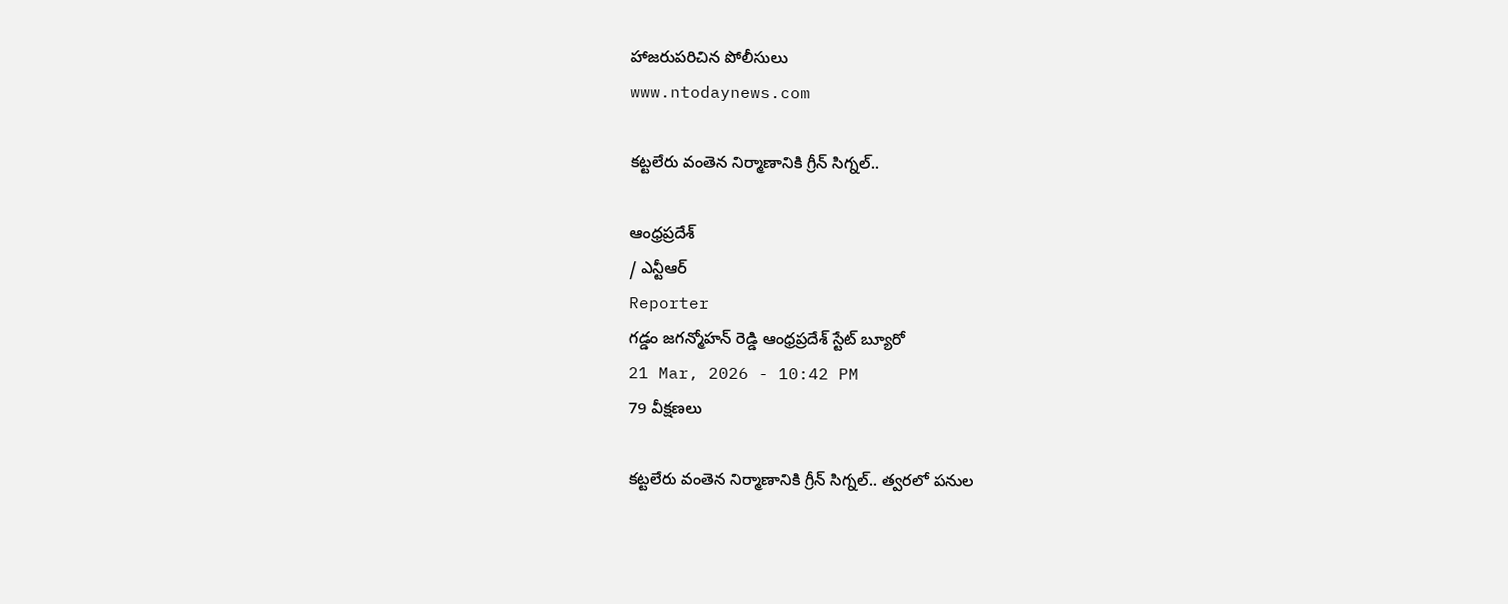హాజరుపరిచిన పోలీసులు
www.ntodaynews.com

కట్టలేరు వంతెన నిర్మాణానికి గ్రీన్ సిగ్నల్..

ఆంధ్రప్రదేశ్
/ ఎన్టీఆర్
Reporter
గడ్డం జగన్మోహన్ రెడ్డి ఆంధ్రప్రదేశ్ స్టేట్ బ్యూరో
21 Mar, 2026 - 10:42 PM
79 వీక్షణలు

కట్టలేరు వంతెన నిర్మాణానికి గ్రీన్ సిగ్నల్.. త్వరలో పనుల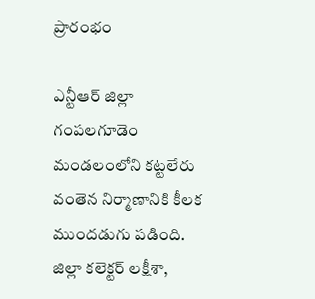ప్రారంభం

ఎన్టీఆర్ జిల్లా గంపలగూడెం మండలంలోని కట్టలేరు వంతెన నిర్మాణానికి కీలక ముందడుగు పడింది. జిల్లా కలెక్టర్ లక్షీశా,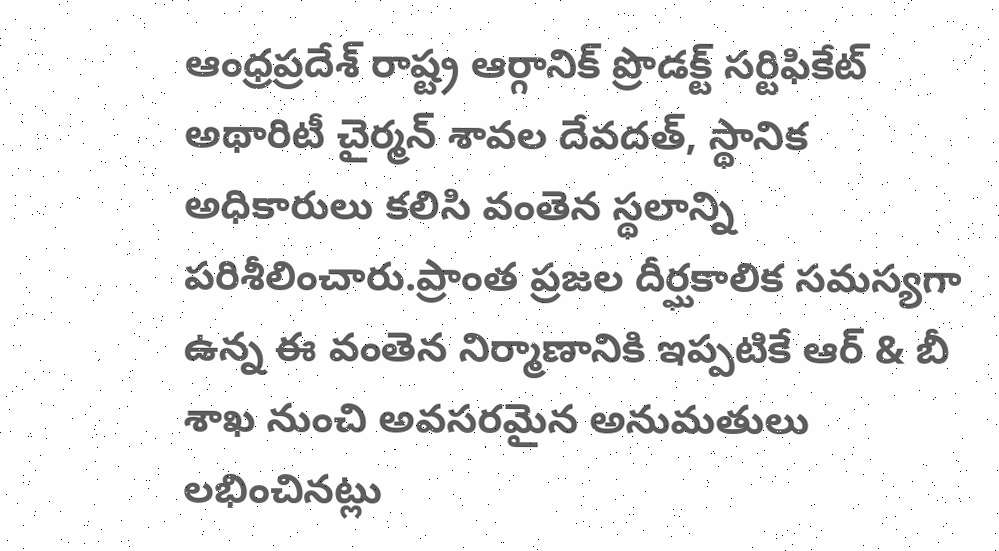ఆంధ్రప్రదేశ్ రాష్ట్ర ఆర్గానిక్ ప్రొడక్ట్ సర్టిఫికేట్ అథారిటీ చైర్మన్ శావల దేవదత్, స్థానిక అధికారులు కలిసి వంతెన స్థలాన్ని పరిశీలించారు.ప్రాంత ప్రజల దీర్ఘకాలిక సమస్యగా ఉన్న ఈ వంతెన నిర్మాణానికి ఇప్పటికే ఆర్ & బీ శాఖ నుంచి అవసరమైన అనుమతులు లభించినట్లు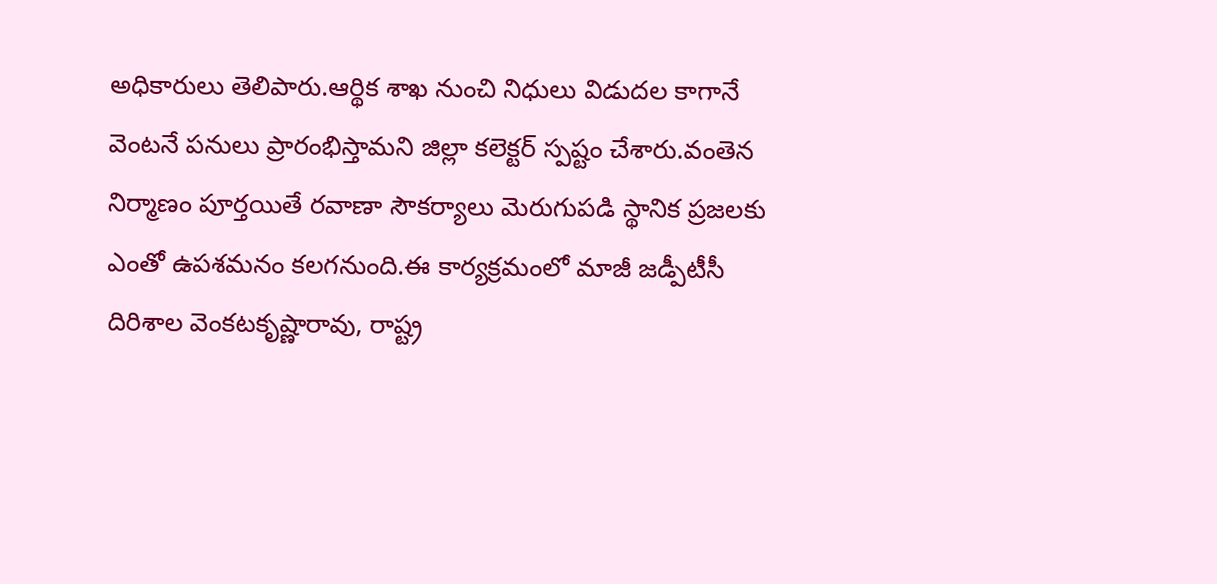అధికారులు తెలిపారు.ఆర్థిక శాఖ నుంచి నిధులు విడుదల కాగానే వెంటనే పనులు ప్రారంభిస్తామని జిల్లా కలెక్టర్ స్పష్టం చేశారు.వంతెన నిర్మాణం పూర్తయితే రవాణా సౌకర్యాలు మెరుగుపడి స్థానిక ప్రజలకు ఎంతో ఉపశమనం కలగనుంది.ఈ కార్యక్రమంలో మాజీ జడ్పీటీసీ దిరిశాల వెంకటకృష్ణారావు, రాష్ట్ర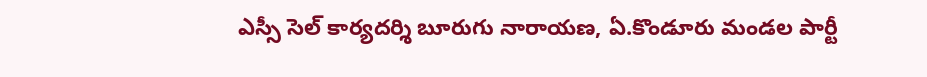ఎస్సీ సెల్ కార్యదర్శి బూరుగు నారాయణ, ఏ.కొండూరు మండల పార్టీ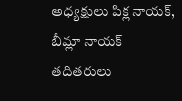అధ్యక్షులు పిక్ల నాయక్, బీమ్లా నాయక్ తదితరులు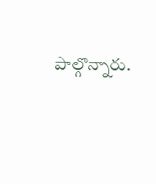పాల్గొన్నారు.